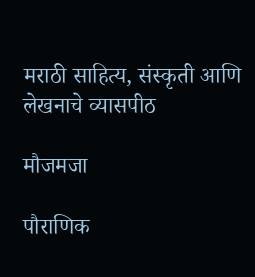मराठी साहित्य, संस्कृती आणि लेखनाचे व्यासपीठ

मौजमजा

पौराणिक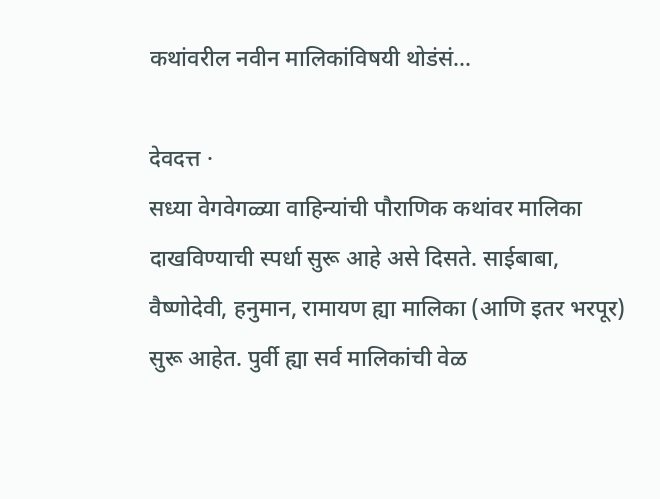कथांवरील नवीन मालिकांविषयी थोडंसं...

देवदत्त ·
सध्या वेगवेगळ्या वाहिन्यांची पौराणिक कथांवर मालिका दाखविण्याची स्पर्धा सुरू आहे असे दिसते. साईबाबा, वैष्णोदेवी, हनुमान, रामायण ह्या मालिका (आणि इतर भरपूर) सुरू आहेत. पुर्वी ह्या सर्व मालिकांची वेळ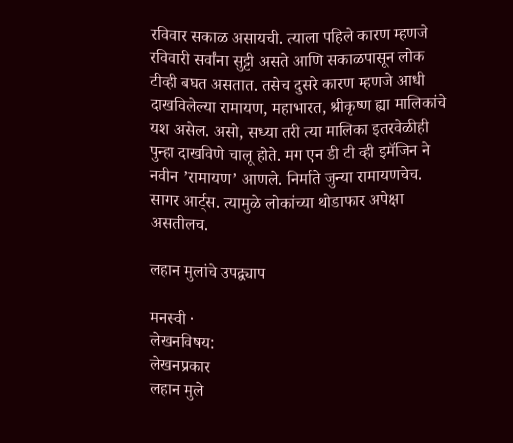रविवार सकाळ असायची. त्याला पहिले कारण म्हणजे रविवारी सर्वांना सुट्टी असते आणि सकाळपासून लोक टीव्ही बघत असतात. तसेच दुसरे कारण म्हणजे आधी दाखविलेल्या रामायण, महाभारत, श्रीकृष्ण ह्या मालिकांचे यश असेल. असो, सध्या तरी त्या मालिका इतरवेळीही पुन्हा दाखविणे चालू होते. मग एन डी टी व्ही इमॅजिन ने नवीन ’रामायण’ आणले. निर्माते जुन्या रामायणचेच. सागर आर्ट्स. त्यामुळे लोकांच्या थोडाफार अपेक्षा असतीलच.

लहान मुलांचे उपद्व्याप

मनस्वी ·
लेखनविषय:
लेखनप्रकार
लहान मुले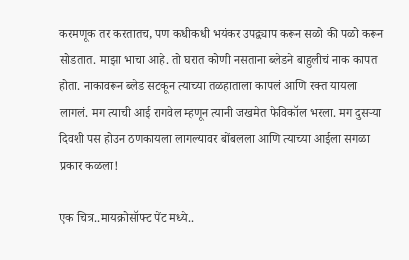करमणूक तर करतातच, पण कधीकधी भयंकर उपद्व्याप करून सळो की पळो करून सोडतात. माझा भाचा आहे. तो घरात कोणी नसताना ब्लेडने बाहुलीचं नाक कापत होता. नाकावरून ब्लेड सटकून त्याच्या तळहाताला कापलं आणि रक्त यायला लागलं. मग त्याची आई रागवेल म्हणून त्यानी जखमेत फेविकॉल भरला. मग दुसर्‍या दिवशी पस होउन ठणकायला लागल्यावर बोंबलला आणि त्याच्या आईला सगळा प्रकार कळला!

एक चित्र..मायक्रोसॉफ्ट पेंट मध्ये..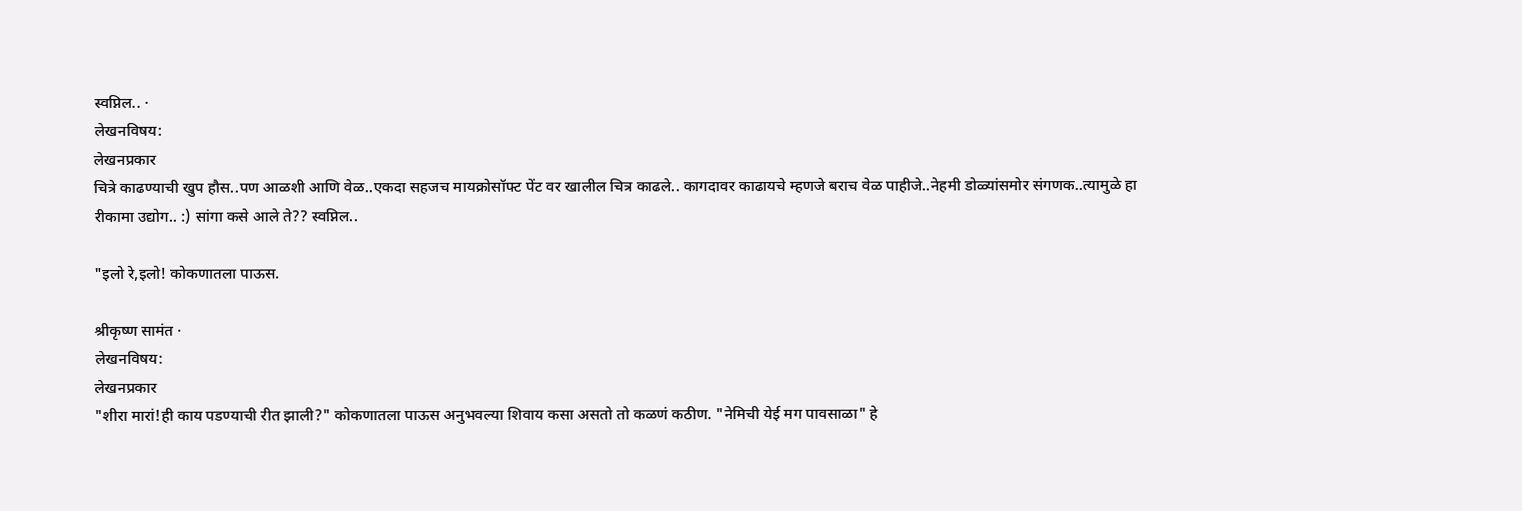स्वप्निल.. ·
लेखनविषय:
लेखनप्रकार
चित्रे काढण्याची खुप हौस..पण आळशी आणि वेळ..एकदा सहजच मायक्रोसॉफ्ट पेंट वर खालील चित्र काढले.. कागदावर काढायचे म्हणजे बराच वेळ पाहीजे..नेहमी डोळ्यांसमोर संगणक..त्यामुळे हा रीकामा उद्योग.. :) सांगा कसे आले ते?? स्वप्निल..

"इलो रे,इलो! कोकणातला पाऊस.

श्रीकृष्ण सामंत ·
लेखनविषय:
लेखनप्रकार
"शीरा मारां!ही काय पडण्याची रीत झाली?" कोकणातला पाऊस अनुभवल्या शिवाय कसा असतो तो कळणं कठीण. "नेमिची येई मग पावसाळा" हे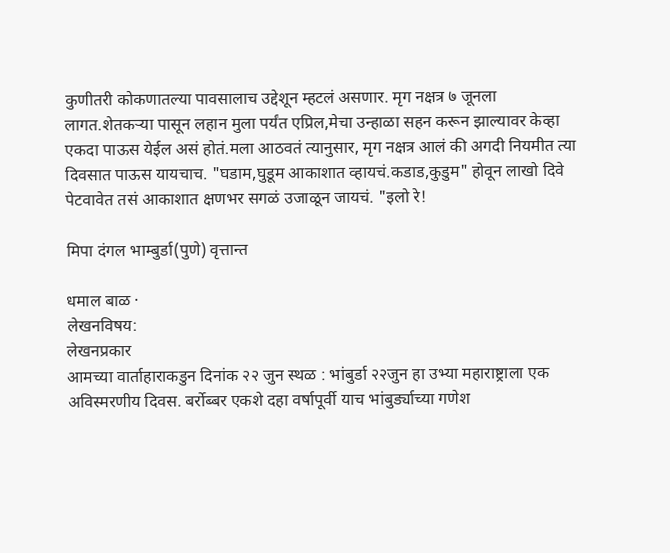कुणीतरी कोकणातल्या पावसालाच उद्देशून म्हटलं असणार. मृग नक्षत्र ७ जूनला लागत.शेतकऱ्या पासून लहान मुला पर्यंत एप्रिल,मेचा उन्हाळा सहन करून झाल्यावर केव्हा एकदा पाऊस येईल असं होतं.मला आठवतं त्यानुसार, मृग नक्षत्र आलं की अगदी नियमीत त्या दिवसात पाऊस यायचाच. "घडाम,घुडूम आकाशात व्हायचं.कडाड,कुडुम" होवून लाखो दिवे पेटवावेत तसं आकाशात क्षणभर सगळं उजाळून जायचं. "इलो रे!

मिपा दंगल भाम्बुर्डा(पुणे) वृत्तान्त

धमाल बाळ ·
लेखनविषय:
लेखनप्रकार
आमच्या वार्ताहाराकडुन दिनांक २२ जुन स्थळ : भांबुर्डा २२जुन हा उभ्या महाराष्ट्राला एक अविस्मरणीय दिवस. बर्रोब्बर एकशे दहा वर्षापूर्वी याच भांबुर्ड्याच्या गणेश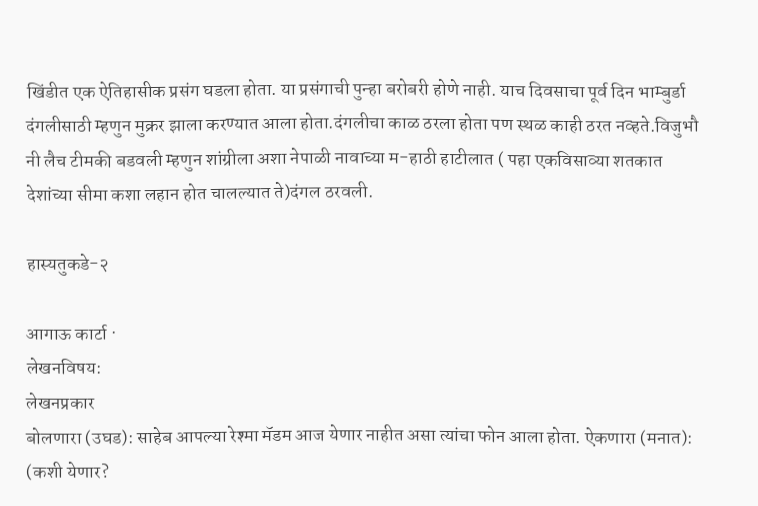खिंडीत एक ऐतिहासीक प्रसंग घडला होता. या प्रसंगाची पुन्हा बरोबरी होणे नाही. याच दिवसाचा पूर्व दिन भाम्बुर्डा दंगलीसाठी म्हणुन मुक्रर झाला करण्यात आला होता.दंगलीचा काळ ठरला होता पण स्थळ काही ठरत नव्हते.विजुभौ नी लैच टीमकी बडवली म्हणुन शांग्रीला अशा नेपाळी नावाच्या म-हाठी हाटीलात ( पहा एकविसाव्या शतकात देशांच्या सीमा कशा लहान होत चालल्यात ते)दंगल ठरवली.

हास्यतुकडे-२

आगाऊ कार्टा ·
लेखनविषय:
लेखनप्रकार
बोलणारा (उघड): साहेब आपल्या रेश्मा मॅडम आज येणार नाहीत असा त्यांचा फोन आला होता. ऐकणारा (मनात): (कशी येणार?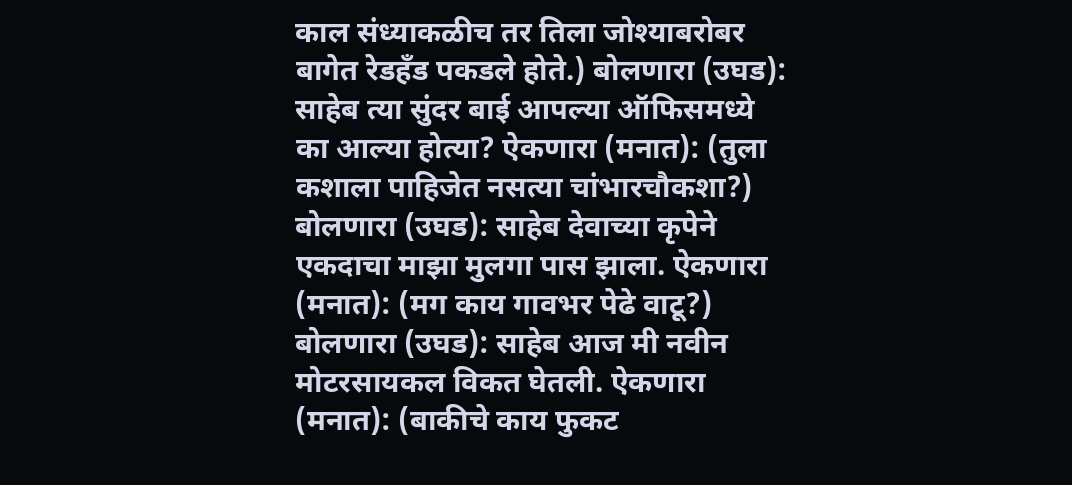काल संध्याकळीच तर तिला जोश्याबरोबर बागेत रेडहॅंड पकडले होते.) बोलणारा (उघड): साहेब त्या सुंदर बाई आपल्या ऑफिसमध्ये का आल्या होत्या? ऐकणारा (मनात): (तुला कशाला पाहिजेत नसत्या चांभारचौकशा?) बोलणारा (उघड): साहेब देवाच्या कृपेने एकदाचा माझा मुलगा पास झाला. ऐकणारा (मनात): (मग काय गावभर पेढे वाटू?) बोलणारा (उघड): साहेब आज मी नवीन मोटरसायकल विकत घेतली. ऐकणारा (मनात): (बाकीचे काय फुकट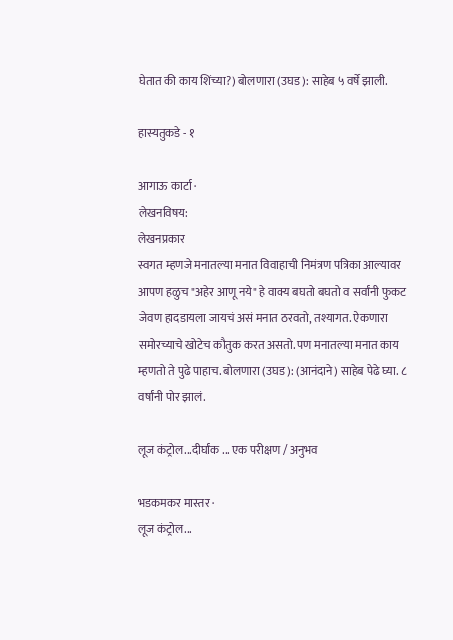घेतात की काय शिंच्या?) बोलणारा (उघड): साहेब ५ वर्षे झाली.

हास्यतुकडे - १

आगाऊ कार्टा ·
लेखनविषय:
लेखनप्रकार
स्वगत म्हणजे मनातल्या मनात विवाहाची निमंत्रण पत्रिका आल्यावर आपण हळुच "अहेर आणू नये" हे वाक्य बघतो बघतो व सर्वांनी फुकट जेवण हादडायला जायचं असं मनात ठरवतो, तश्यागत. ऐकणारा समोरच्याचे खोटेच कौतुक करत असतो. पण मनातल्या मनात काय म्हणतो ते पुढे पाहाच. बोलणारा (उघड): (आनंदाने) साहेब पेढे घ्या. ८ वर्षांनी पोर झालं.

लूज कंट्रोल...दीर्घांक ... एक परीक्षण / अनुभव

भडकमकर मास्तर ·
लूज कंट्रोल...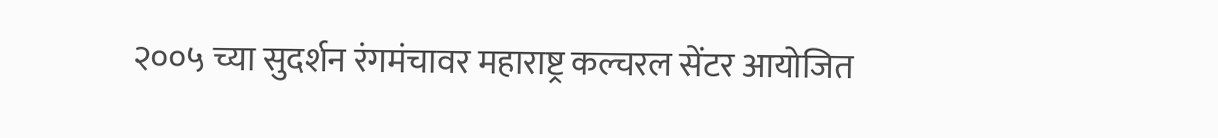२००५ च्या सुदर्शन रंगमंचावर महाराष्ट्र कल्चरल सेंटर आयोजित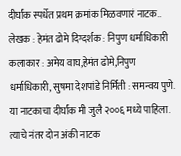दीर्घांक स्पर्धेत प्रथम क्रमांक मिळवणारं नाटक.. लेखक : हेमंत ढोमे दिग्दर्शक : निपुण धर्माधिकारी कलाकार : अमेय वाघ,हेमंत ढोमे,निपुण धर्माधिकारी, सुषमा देशपांडे निर्मिती : समन्वय पुणे. या नाटकाचा दीर्घांक मी जुलै २००६ मध्ये पाहिला. त्याचे नंतर दोन अंकी नाटक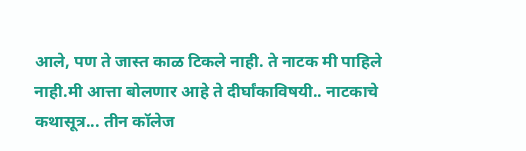आले, पण ते जास्त काळ टिकले नाही. ते नाटक मी पाहिले नाही.मी आत्ता बोलणार आहे ते दीर्घांकाविषयी.. नाटकाचे कथासूत्र... तीन कॉलेज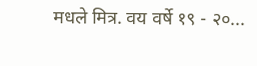मधले मित्र. वय वर्षे १९ - २०...